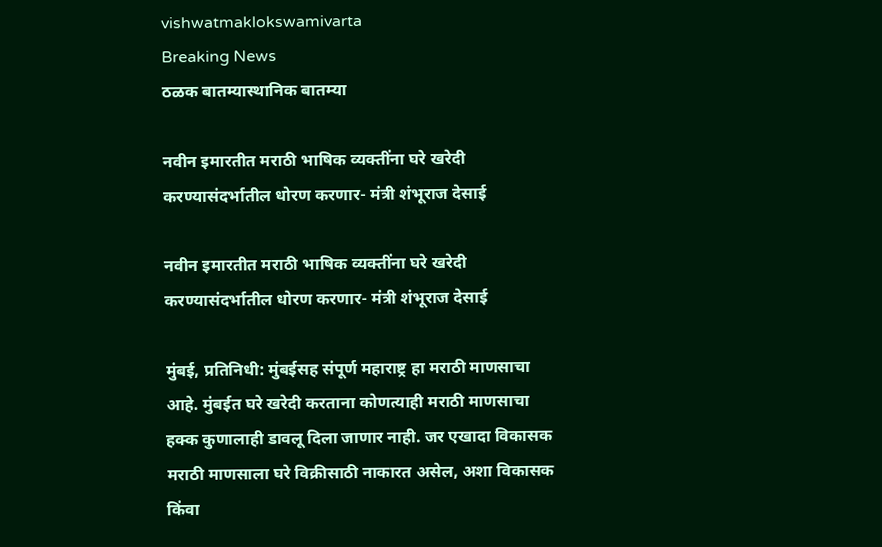vishwatmaklokswamivarta
Breaking News
ठळक बातम्यास्थानिक बातम्या

नवीन इमारतीत मराठी भाषिक व्यक्तींना घरे खरेदी करण्यासंदर्भातील धोरण करणार- मंत्री शंभूराज देसाई

नवीन इमारतीत मराठी भाषिक व्यक्तींना घरे खरेदी करण्यासंदर्भातील धोरण करणार- मंत्री शंभूराज देसाई

मुंबई, प्रतिनिधी: मुंबईसह संपूर्ण महाराष्ट्र हा मराठी माणसाचा आहे. मुंबईत घरे खरेदी करताना कोणत्याही मराठी माणसाचा हक्क कुणालाही डावलू दिला जाणार नाही. जर एखादा विकासक मराठी माणसाला घरे विक्रीसाठी नाकारत असेल, अशा विकासक किंवा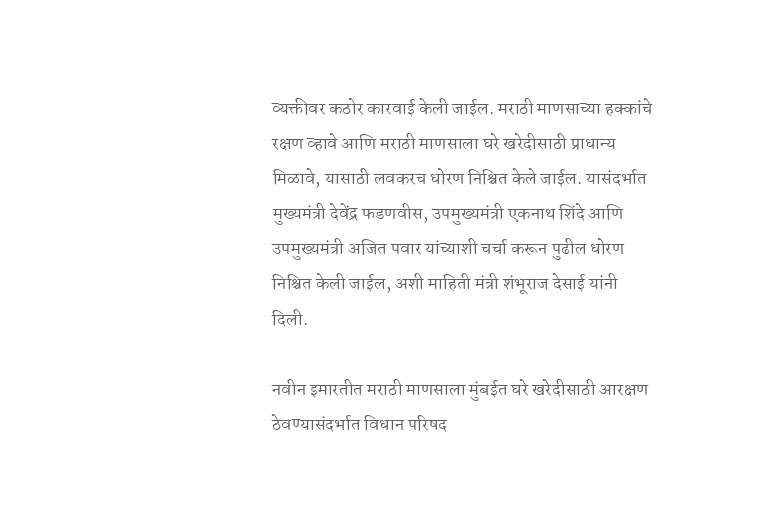व्यक्तीवर कठोर कारवाई केली जाईल. मराठी माणसाच्या हक्कांचे रक्षण व्हावे आणि मराठी माणसाला घरे खरेदीसाठी प्राधान्य मिळावे, यासाठी लवकरच धोरण निश्चित केले जाईल. यासंदर्भात मुख्यमंत्री देवेंद्र फडणवीस, उपमुख्यमंत्री एकनाथ शिंदे आणि उपमुख्यमंत्री अजित पवार यांच्याशी चर्चा करून पुढील धोरण निश्चित केली जाईल, अशी माहिती मंत्री शंभूराज देसाई यांनी दिली.

नवीन इमारतीत मराठी माणसाला मुंबईत घरे खरेदीसाठी आरक्षण ठेवण्यासंदर्भात विधान परिषद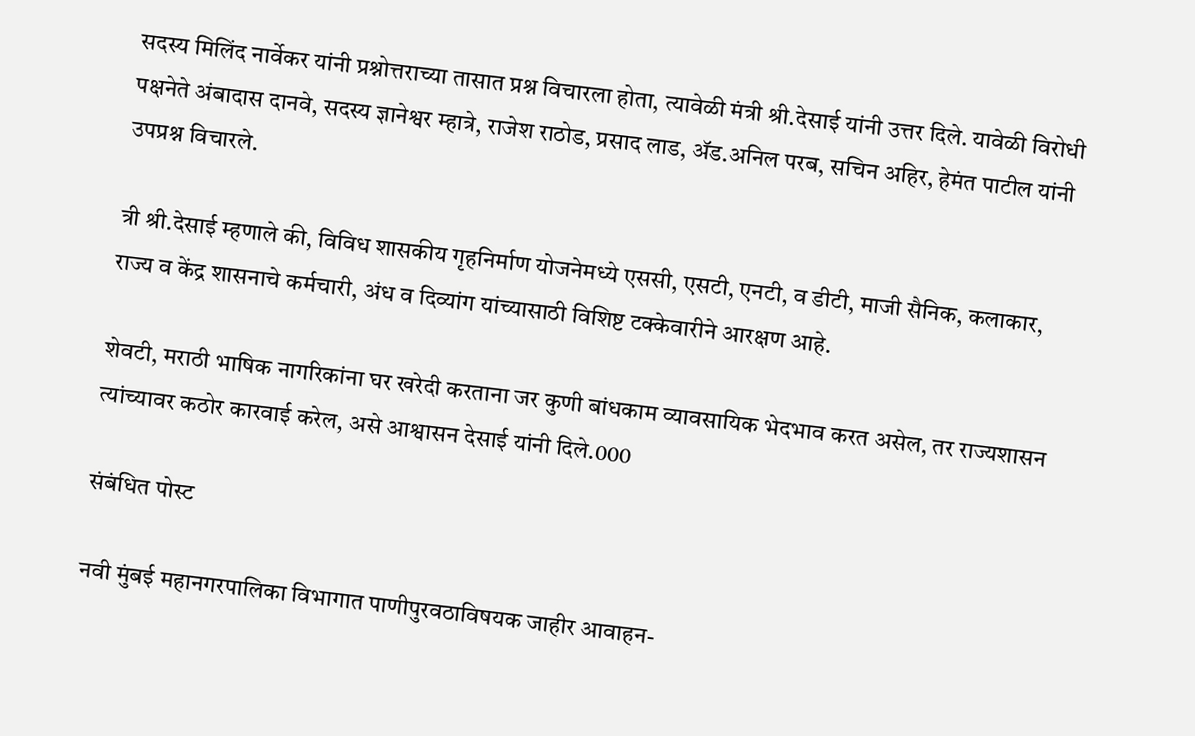सदस्य मिलिंद नार्वेकर यांनी प्रश्नोत्तराच्या तासात प्रश्न विचारला होता, त्यावेळी मंत्री श्री.देसाई यांनी उत्तर दिले. यावेळी विरोधी पक्षनेते अंबादास दानवे, सदस्य ज्ञानेश्वर म्हात्रे, राजेश राठोड, प्रसाद लाड, ॲड.अनिल परब, सचिन अहिर, हेमंत पाटील यांनी उपप्रश्न विचारले.

त्री श्री.देसाई म्हणाले की, विविध शासकीय गृहनिर्माण योजनेमध्ये एससी, एसटी, एनटी, व डीटी, माजी सैनिक, कलाकार, राज्य व केंद्र शासनाचे कर्मचारी, अंध व दिव्यांग यांच्यासाठी विशिष्ट टक्केवारीने आरक्षण आहे.

शेवटी, मराठी भाषिक नागरिकांना घर खरेदी करताना जर कुणी बांधकाम व्यावसायिक भेदभाव करत असेल, तर राज्यशासन त्यांच्यावर कठोर कारवाई करेल, असे आश्वासन देसाई यांनी दिले.000

संबंधित पोस्ट

नवी मुंबई महानगरपालिका विभागात पाणीपुरवठाविषयक जाहीर आवाहन-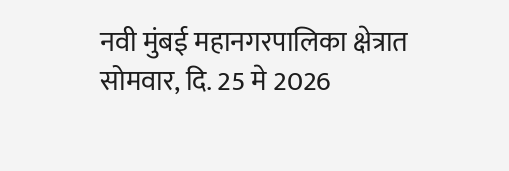नवी मुंबई महानगरपालिका क्षेत्रात सोमवार, दि. 25 मे 2026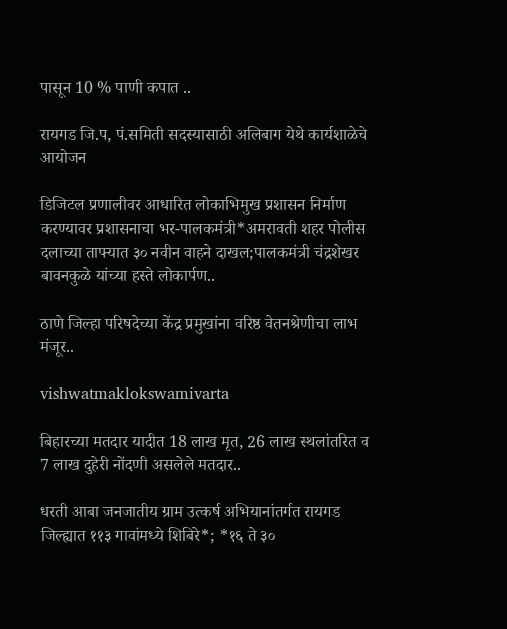पासून 10 % पाणी कपात ..

रायगड जि.प, पं.समिती सदस्यासाठी अलिबाग येथे कार्यशाळेचे आयोजन

डिजिटल प्रणालीवर आधारित लोकाभिमुख प्रशासन निर्माण करण्यावर प्रशासनाचा भर-पालकमंत्री*अमरावती शहर पोलीस दलाच्या ताफ्यात ३० नवीन वाहने दाखल;पालकमंत्री चंद्रशेखर बावनकुळे यांच्या हस्ते लोकार्पण..

ठाणे जिल्हा परिषदेच्या केंद्र प्रमुखांना वरिष्ठ वेतनश्रेणीचा लाभ मंजूर..

vishwatmaklokswamivarta

बिहारच्या मतदार यादीत 18 लाख मृत, 26 लाख स्थलांतरित व 7 लाख दुहेरी नोंदणी असलेले मतदार..

धरती आबा जनजातीय ग्राम उत्कर्ष अभियानांतर्गत रायगड जिल्ह्यात ११३ गावांमध्ये शिबिरे*; *१६ ते ३०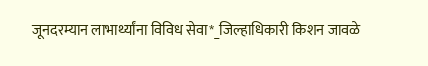जूनदरम्यान लाभार्थ्यांना विविध सेवा*_जिल्हाधिकारी किशन जावळे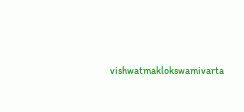vishwatmaklokswamivarta